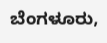ಬೆಂಗಳೂರು,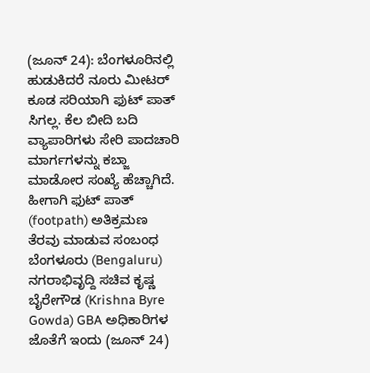(ಜೂನ್ 24): ಬೆಂಗಳೂರಿನಲ್ಲಿ ಹುಡುಕಿದರೆ ನೂರು ಮೀಟರ್ ಕೂಡ ಸರಿಯಾಗಿ ಫುಟ್ ಪಾತ್ ಸಿಗಲ್ಲ. ಕೆಲ ಬೀದಿ ಬದಿ ವ್ಯಾಪಾರಿಗಳು ಸೇರಿ ಪಾದಚಾರಿ ಮಾರ್ಗಗಳನ್ನು ಕಬ್ಜಾ ಮಾಡೋರ ಸಂಖ್ಯೆ ಹೆಚ್ಚಾಗಿದೆ. ಹೀಗಾಗಿ ಫುಟ್ ಪಾತ್ (footpath) ಅತಿಕ್ರಮಣ ತೆರವು ಮಾಡುವ ಸಂಬಂಧ ಬೆಂಗಳೂರು (Bengaluru) ನಗರಾಭಿವೃದ್ದಿ ಸಚಿವ ಕೃಷ್ಣ ಬೈರೇಗೌಡ (Krishna Byre Gowda) GBA ಅಧಿಕಾರಿಗಳ ಜೊತೆಗೆ ಇಂದು (ಜೂನ್ 24)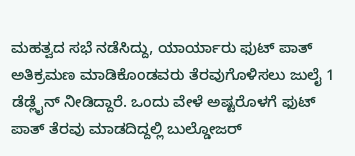ಮಹತ್ವದ ಸಭೆ ನಡೆಸಿದ್ದು, ಯಾರ್ಯಾರು ಫುಟ್ ಪಾತ್ ಅತಿಕ್ರಮಣ ಮಾಡಿಕೊಂಡವರು ತೆರವುಗೊಳಿಸಲು ಜುಲೈ 1 ಡೆಡ್ಲೈನ್ ನೀಡಿದ್ದಾರೆ. ಒಂದು ವೇಳೆ ಅಷ್ಟರೊಳಗೆ ಫುಟ್ ಪಾತ್ ತೆರವು ಮಾಡದಿದ್ದಲ್ಲಿ ಬುಲ್ಡೋಜರ್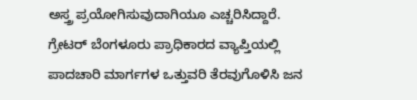ಅಸ್ತ್ರ ಪ್ರಯೋಗಿಸುವುದಾಗಿಯೂ ಎಚ್ಚರಿಸಿದ್ದಾರೆ.
ಗ್ರೇಟರ್ ಬೆಂಗಳೂರು ಪ್ರಾಧಿಕಾರದ ವ್ಯಾಪ್ತಿಯಲ್ಲಿ ಪಾದಚಾರಿ ಮಾರ್ಗಗಳ ಒತ್ತುವರಿ ತೆರವುಗೊಳಿಸಿ ಜನ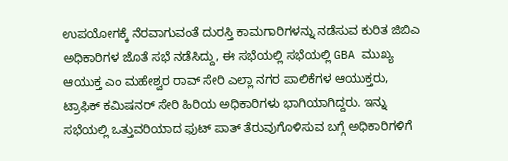ಉಪಯೋಗಕ್ಕೆ ನೆರವಾಗುವಂತೆ ದುರಸ್ತಿ ಕಾಮಗಾರಿಗಳನ್ನು ನಡೆಸುವ ಕುರಿತ ಜಿಬಿಎ ಅಧಿಕಾರಿಗಳ ಜೊತೆ ಸಭೆ ನಡೆಸಿದ್ದು, ಈ ಸಭೆಯಲ್ಲಿ ಸಭೆಯಲ್ಲಿ GBA ಮುಖ್ಯ ಆಯುಕ್ತ ಎಂ ಮಹೇಶ್ವರ ರಾವ್ ಸೇರಿ ಎಲ್ಲಾ ನಗರ ಪಾಲಿಕೆಗಳ ಆಯುಕ್ತರು, ಟ್ರಾಫಿಕ್ ಕಮಿಷನರ್ ಸೇರಿ ಹಿರಿಯ ಅಧಿಕಾರಿಗಳು ಭಾಗಿಯಾಗಿದ್ದರು. ಇನ್ನು ಸಭೆಯಲ್ಲಿ ಒತ್ತುವರಿಯಾದ ಫುಟ್ ಪಾತ್ ತೆರುವುಗೊಳಿಸುವ ಬಗ್ಗೆ ಅಧಿಕಾರಿಗಳಿಗೆ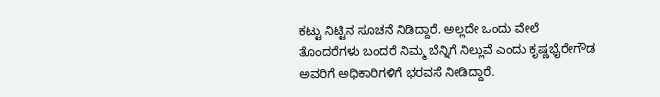ಕಟ್ಟು ನಿಟ್ಟಿನ ಸೂಚನೆ ನಿಡಿದ್ದಾರೆ. ಅಲ್ಲದೇ ಒಂದು ವೇಲೆ ತೊಂದರೆಗಳು ಬಂದರೆ ನಿಮ್ಮ ಬೆನ್ನಿಗೆ ನಿಲ್ಲುವೆ ಎಂದು ಕೃಷ್ಣಭೈರೇಗೌಡ ಅವರಿಗೆ ಅಧಿಕಾರಿಗಳಿಗೆ ಭರವಸೆ ನೀಡಿದ್ದಾರೆ.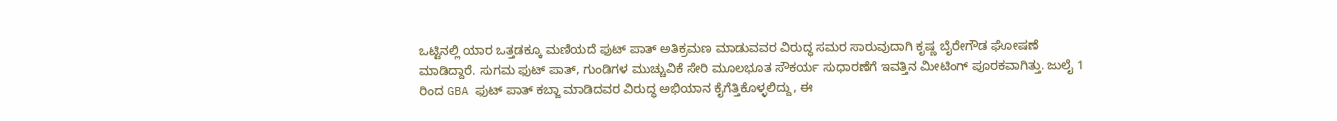ಒಟ್ಟಿನಲ್ಲಿ ಯಾರ ಒತ್ತಡಕ್ಕೂ ಮಣಿಯದೆ ಫುಟ್ ಪಾತ್ ಅತಿಕ್ರಮಣ ಮಾಡುವವರ ವಿರುದ್ಧ ಸಮರ ಸಾರುವುದಾಗಿ ಕೃಷ್ಣ ಬೈರೇಗೌಡ ಘೋಷಣೆ ಮಾಡಿದ್ದಾರೆ. ಸುಗಮ ಫುಟ್ ಪಾತ್, ಗುಂಡಿಗಳ ಮುಚ್ಚುವಿಕೆ ಸೇರಿ ಮೂಲಭೂತ ಸೌಕರ್ಯ ಸುಧಾರಣೆಗೆ ಇವತ್ತಿನ ಮೀಟಿಂಗ್ ಪೂರಕವಾಗಿತ್ತು. ಜುಲೈ 1 ರಿಂದ GBA ಫುಟ್ ಪಾತ್ ಕಬ್ಜಾ ಮಾಡಿದವರ ವಿರುದ್ಧ ಅಭಿಯಾನ ಕೈಗೆತ್ತಿಕೊಳ್ಳಲಿದ್ದು, ಈ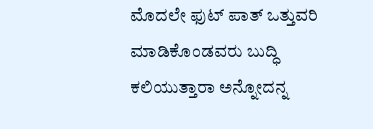ಮೊದಲೇ ಫುಟ್ ಪಾತ್ ಒತ್ತುವರಿ ಮಾಡಿಕೊಂಡವರು ಬುದ್ಧಿ ಕಲಿಯುತ್ತಾರಾ ಅನ್ನೋದನ್ನ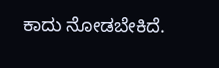ಕಾದು ನೋಡಬೇಕಿದೆ.